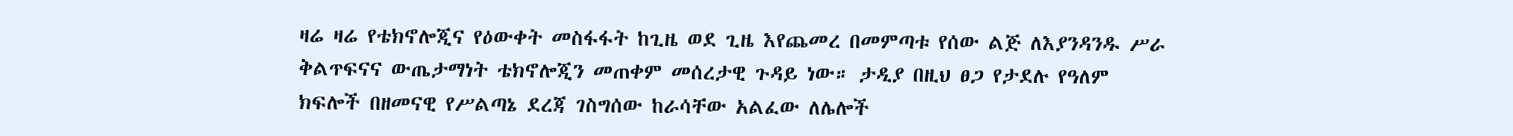ዛሬ ዛሬ የቴክኖሎጂና የዕውቀት መስፋፋት ከጊዜ ወደ ጊዜ እየጨመረ በመምጣቱ የሰው ልጅ ለእያንዳንዱ ሥራ ቅልጥፍናና ውጤታማነት ቴክኖሎጂን መጠቀም መሰረታዊ ጉዳይ ነው። ታዲያ በዚህ ፀጋ የታደሉ የዓለም ክፍሎች በዘመናዊ የሥልጣኔ ደረጃ ገስግሰው ከራሳቸው አልፈው ለሌሎች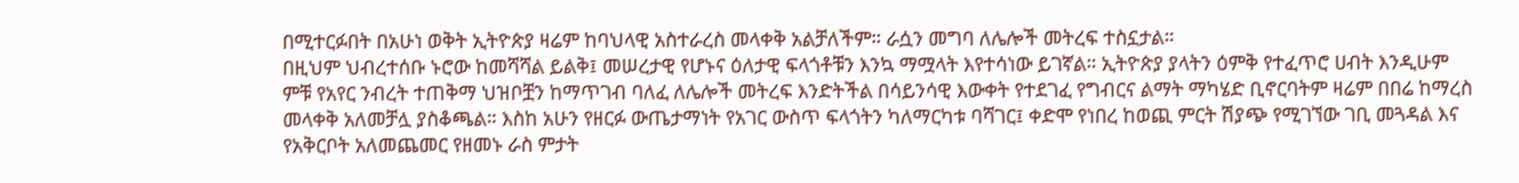በሚተርፉበት በአሁነ ወቅት ኢትዮጵያ ዛሬም ከባህላዊ አስተራረስ መላቀቅ አልቻለችም። ራሷን መግባ ለሌሎች መትረፍ ተስኗታል።
በዚህም ህብረተሰቡ ኑሮው ከመሻሻል ይልቅ፤ መሠረታዊ የሆኑና ዕለታዊ ፍላጎቶቹን እንኳ ማሟላት እየተሳነው ይገኛል። ኢትዮጵያ ያላትን ዕምቅ የተፈጥሮ ሀብት እንዲሁም ምቹ የአየር ንብረት ተጠቅማ ህዝቦቿን ከማጥገብ ባለፈ ለሌሎች መትረፍ እንድትችል በሳይንሳዊ እውቀት የተደገፈ የግብርና ልማት ማካሄድ ቢኖርባትም ዛሬም በበሬ ከማረስ መላቀቅ አለመቻሏ ያስቆጫል። እስከ አሁን የዘርፉ ውጤታማነት የአገር ውስጥ ፍላጎትን ካለማርካቱ ባሻገር፤ ቀድሞ የነበረ ከወጪ ምርት ሽያጭ የሚገኘው ገቢ መጓዳል እና የአቅርቦት አለመጨመር የዘመኑ ራስ ምታት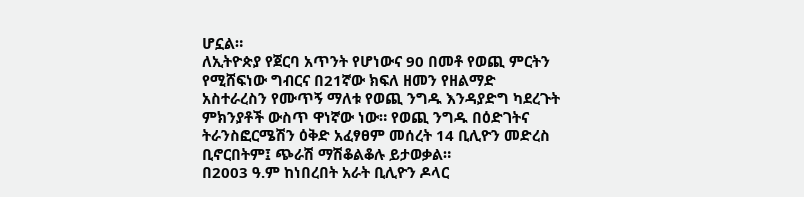ሆኗል።
ለኢትዮጵያ የጀርባ አጥንት የሆነውና 90 በመቶ የወጪ ምርትን የሚሸፍነው ግብርና በ21ኛው ክፍለ ዘመን የዘልማድ አስተራረስን የሙጥኝ ማለቱ የወጪ ንግዱ እንዳያድግ ካደረጉት ምክንያቶች ውስጥ ዋነኛው ነው። የወጪ ንግዱ በዕድገትና ትራንስፎርሜሽን ዕቅድ አፈፃፀም መሰረት 14 ቢሊዮን መድረስ ቢኖርበትም፤ ጭራሽ ማሽቆልቆሉ ይታወቃል።
በ2003 ዓ.ም ከነበረበት አራት ቢሊዮን ዶላር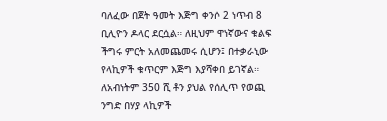ባለፈው በጀት ዓመት እጅግ ቀንሶ 2 ነጥብ 8 ቢሊዮን ዶላር ደርሷል። ለዚህም ዋነኛውና ቁልፍ ችግሩ ምርት አለመጨመሩ ሲሆን፤ በተቃራኒው የላኪዎች ቁጥርም እጅግ እያሻቀበ ይገኛል። ለአብነትም 350 ሺ ቶን ያህል የሰሊጥ የወጪ ንግድ በሃያ ላኪዎች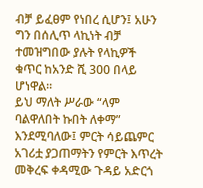ብቻ ይፈፀም የነበረ ሲሆን፤ አሁን ግን በሰሊጥ ላኪነት ብቻ ተመዝግበው ያሉት የላኪዎች ቁጥር ከአንድ ሺ 300 በላይ ሆነዋል።
ይህ ማለት ሥራው “ላም ባልዋለበት ኩበት ለቀማ” እንደሚባለው፤ ምርት ሳይጨምር አገሪቷ ያጋጠማትን የምርት እጥረት መቅረፍ ቀዳሚው ጉዳይ አድርጎ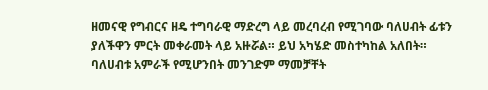ዘመናዊ የግብርና ዘዴ ተግባራዊ ማድረግ ላይ መረባረብ የሚገባው ባለሀብት ፊቱን ያለችዋን ምርት መቀራመት ላይ አዙሯል። ይህ አካሄድ መስተካከል አለበት። ባለሀብቱ አምራች የሚሆንበት መንገድም ማመቻቸት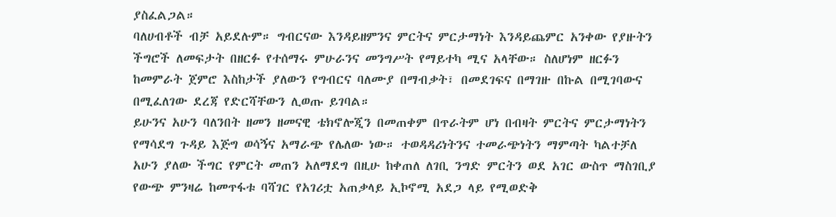ያስፈልጋል።
ባለሀብቶች ብቻ አይደሉም። ግብርናው እንዳይዘምንና ምርትና ምርታማነት እንዳይጨምር አንቀው የያዙትን ችግሮች ለመፍታት በዘርፉ የተሰማሩ ምሁራንና መንግሥት የማይተካ ሚና አላቸው። ስለሆነም ዘርፉን ከመምራት ጀምሮ እስከታች ያለውን የግብርና ባለሙያ በማብቃት፣ በመደገፍና በማገዙ በኩል በሚገባውና በሚፈለገው ደረጃ የድርሻቸውን ሊወጡ ይገባል።
ይሁንና አሁን ባለንበት ዘመን ዘመናዊ ቴክኖሎጂን በመጠቀም በጥራትም ሆነ በብዛት ምርትና ምርታማነትን የማሳደግ ጉዳይ እጅግ ወሳኝና አማራጭ የሌለው ነው። ተወዳዳሪነትንና ተመራጭነትን ማምጣት ካልተቻለ አሁን ያለው ችግር የምርት መጠን አለማደግ በዚሁ ከቀጠለ ለገቢ ንግድ ምርትን ወደ አገር ውስጥ ማስገቢያ የውጭ ምንዛሬ ከመጥፋቱ ባሻገር የአገሪቷ አጠቃላይ ኢኮኖሚ አደጋ ላይ የሚወድቅ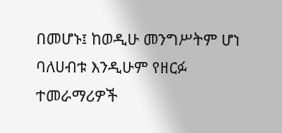በመሆኑ፤ ከወዲሁ መንግሥትም ሆነ ባለሀብቱ እንዲሁም የዘርፉ ተመራማሪዎች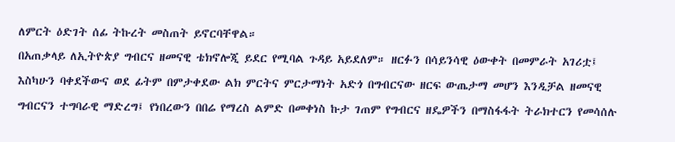ለምርት ዕድገት ሰፊ ትኩረት መስጠት ይኖርባቸዋል።
በአጠቃላይ ለኢትዮጵያ ግብርና ዘመናዊ ቴክኖሎጂ ይደር የሚባል ጉዳይ አይደለም። ዘርፉን በሳይንሳዊ ዕውቀት በመምራት አገሪቷ፤ እስካሁን ባቀደችውና ወደ ፊትም በምታቀደው ልክ ምርትና ምርታማነት አድጎ በግብርናው ዘርፍ ውጤታማ መሆን እንዲቻል ዘመናዊ ግብርናን ተግባራዊ ማድረግ፤ የነበረውን በበሬ የማረስ ልምድ በመቀነስ ኩታ ገጠም የግብርና ዘዴዎችን በማስፋፋት ትራክተርን የመሳሰሉ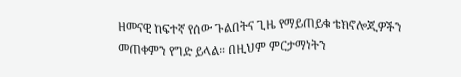ዘመናዊ ከፍተኛ የሰው ጉልበትና ጊዜ የማይጠይቁ ቴክኖሎጂዎችን መጠቀምን የግድ ይላል። በዚህም ምርታማነትን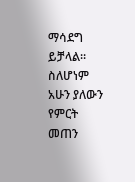ማሳደግ ይቻላል። ስለሆነም አሁን ያለውን የምርት መጠን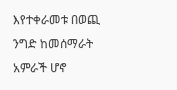እየተቀራመቱ በወጪ ንግድ ከመሰማራት አምራች ሆኖ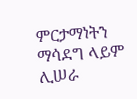ምርታማነትን ማሳደግ ላይም ሊሠራ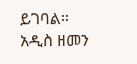ይገባል።
አዲስ ዘመን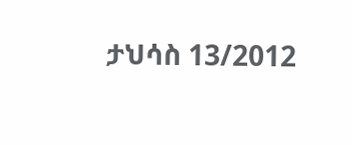ታህሳስ 13/2012